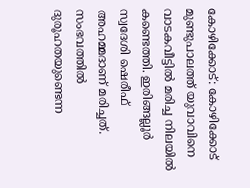കോഴിക്കോട്: കോഴിക്കോട് മുണ്ടുപാലത്ത് യുവാവിനെ വാടകവീട്ടിൽ മരിച്ച നിലയിൽ കണ്ടെത്തി. ഇരിങ്ങല്ലൂർ സ്വദേശി ഷെരീഫ് അഹമ്മദാണ് മരിച്ചത്. സംഭവത്തിൽ ദുരൂഹതയുണ്ടെന്ന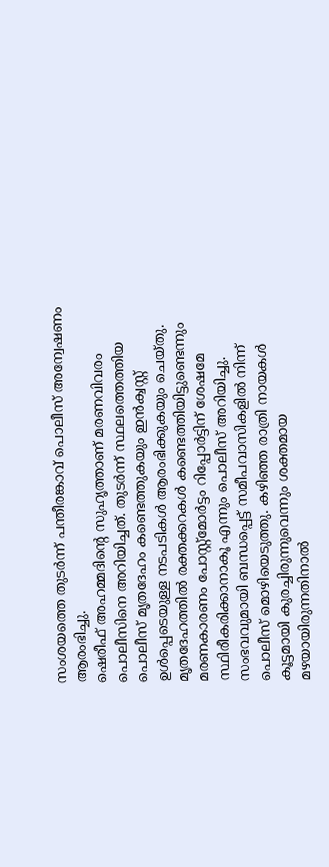സംശയത്തെ തുടർന്ന് പന്തീരങ്കാവ് പൊലീസ് അന്വേഷണം ആരംഭിച്ചു.
ഷെരീഫ് അഹമ്മദിന്റെ സുഹൃത്താണ് മരണവിവരം പൊലീസിനെ അറിയിച്ചത്. തുടർന്ന് സ്ഥലത്തെത്തിയ പൊലീസ് മൃതദേഹം കണ്ടെത്തുകയും ഇൻക്വസ്റ്റ് ഉൾപ്പെടെയുള്ള നടപടികൾ ആരംഭിക്കുകയും ചെയ്തു. മൃതദേഹത്തിൽ രക്തക്കറകൾ കണ്ടെത്തിയിട്ടുണ്ടെന്നും മരണകാരണം പോസ്റ്റ്മോർട്ടം റിപ്പോർട്ടിന് ശേഷമേ സ്ഥിരീകരിക്കാനാകൂ എന്നും പൊലീസ് അറിയിച്ചു.
സംഭവവുമായി ബന്ധപ്പെട്ട് സമീപവാസികളിൽ നിന്ന് പൊലീസ് മൊഴിയെടുത്തു. കഴിഞ്ഞ രാത്രി നായകൾ കൂട്ടമായി കുരച്ചിരുന്നുവെന്നും ശക്തമായ മഴയായിരുന്നതിനാൽ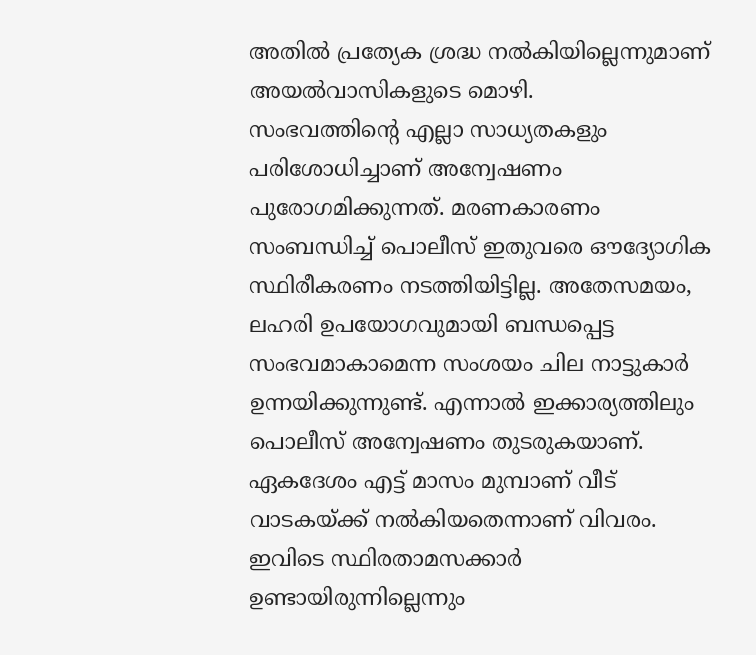അതിൽ പ്രത്യേക ശ്രദ്ധ നൽകിയില്ലെന്നുമാണ് അയൽവാസികളുടെ മൊഴി.
സംഭവത്തിന്റെ എല്ലാ സാധ്യതകളും പരിശോധിച്ചാണ് അന്വേഷണം പുരോഗമിക്കുന്നത്. മരണകാരണം സംബന്ധിച്ച് പൊലീസ് ഇതുവരെ ഔദ്യോഗിക സ്ഥിരീകരണം നടത്തിയിട്ടില്ല. അതേസമയം, ലഹരി ഉപയോഗവുമായി ബന്ധപ്പെട്ട സംഭവമാകാമെന്ന സംശയം ചില നാട്ടുകാർ ഉന്നയിക്കുന്നുണ്ട്. എന്നാൽ ഇക്കാര്യത്തിലും പൊലീസ് അന്വേഷണം തുടരുകയാണ്.
ഏകദേശം എട്ട് മാസം മുമ്പാണ് വീട് വാടകയ്ക്ക് നൽകിയതെന്നാണ് വിവരം. ഇവിടെ സ്ഥിരതാമസക്കാർ ഉണ്ടായിരുന്നില്ലെന്നും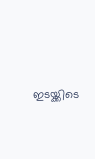ഇടയ്ക്കിടെ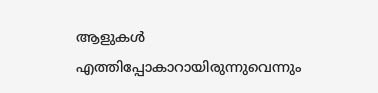ആളുകൾ എത്തിപ്പോകാറായിരുന്നുവെന്നും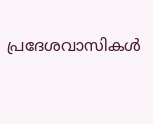പ്രദേശവാസികൾ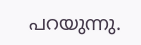പറയുന്നു.